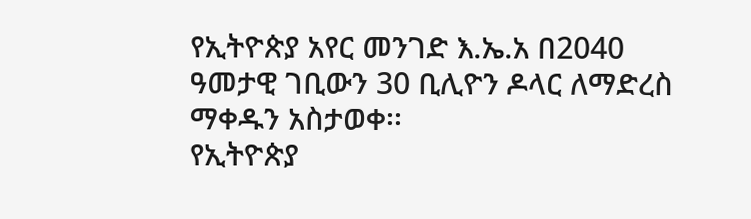የኢትዮጵያ አየር መንገድ እ.ኤ.አ በ2040 ዓመታዊ ገቢውን 30 ቢሊዮን ዶላር ለማድረስ ማቀዱን አስታወቀ፡፡
የኢትዮጵያ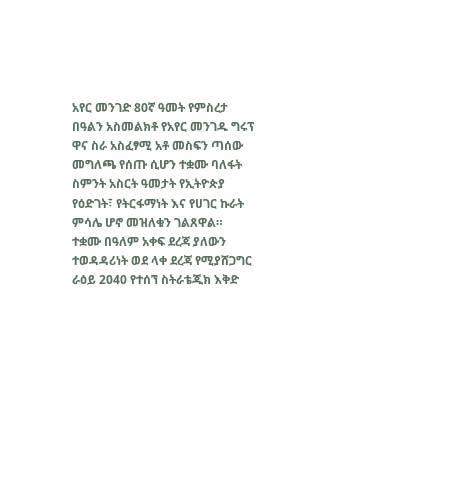አየር መንገድ 80ኛ ዓመት የምስረታ በዓልን አስመልክቶ የአየር መንገዱ ግሩፕ ዋና ስራ አስፈፃሚ አቶ መስፍን ጣሰው መግለጫ የሰጡ ሲሆን ተቋሙ ባለፋት ስምንት አስርት ዓመታት የኢትዮጵያ የዕድገት፣ የትርፋማነት እና የሀገር ኩራት ምሳሌ ሆኖ መዝለቁን ገልጸዋል።
ተቋሙ በዓለም አቀፍ ደረጃ ያለውን ተወዳዳሪነት ወደ ላቀ ደረጃ የሚያሸጋግር ራዕይ 2040 የተሰኘ ስትራቴጂክ እቅድ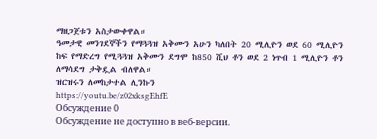ማዘጋጀቱን አስታውቀዋል።
ዓመታዊ መንገደኞችን የማጓጓዝ አቅሙን አሁን ካለበት 20 ሚሊዮን ወደ 60 ሚሊዮን ከፍ የማድረግ የሚጓጓዝ አቅሙን ደግሞ ከ850 ሺህ ቶን ወደ 2 ነጥብ 1 ሚሊዮን ቶን ለማሳደግ ታቅዷል ብለዋል።
ዝርዝሩን ለመከታተል ሊንኩን
https://youtu.be/z02xksgEhfE
Обсуждение 0
Обсуждение не доступно в веб-версии.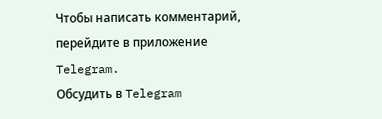Чтобы написать комментарий, перейдите в приложение Telegram.
Обсудить в Telegram